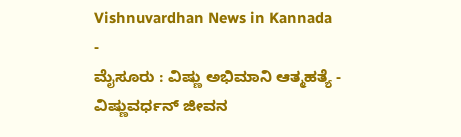Vishnuvardhan News in Kannada
-
ಮೈಸೂರು : ವಿಷ್ಣು ಅಭಿಮಾನಿ ಆತ್ಮಹತ್ಯೆ -
ವಿಷ್ಣುವರ್ಧನ್ ಜೀವನ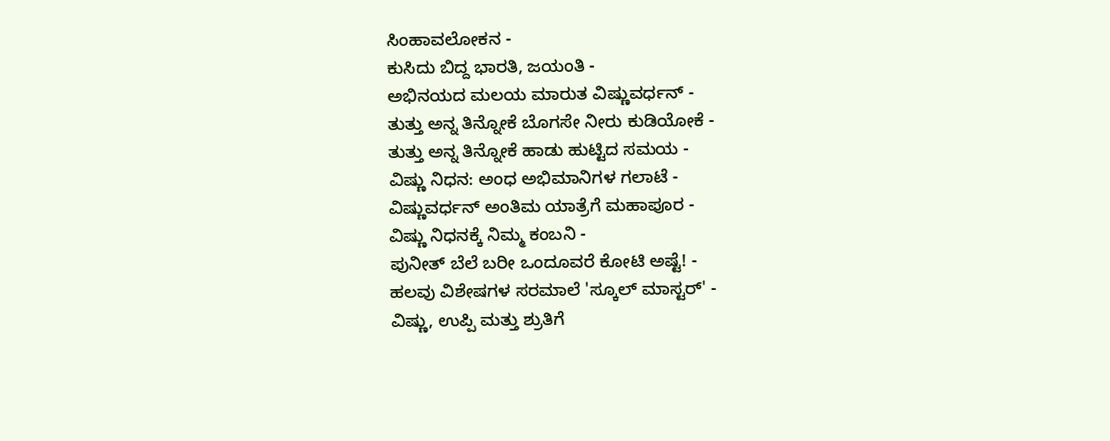ಸಿಂಹಾವಲೋಕನ -
ಕುಸಿದು ಬಿದ್ದ ಭಾರತಿ, ಜಯಂತಿ -
ಅಭಿನಯದ ಮಲಯ ಮಾರುತ ವಿಷ್ಣುವರ್ಧನ್ -
ತುತ್ತು ಅನ್ನ ತಿನ್ನೋಕೆ ಬೊಗಸೇ ನೀರು ಕುಡಿಯೋಕೆ -
ತುತ್ತು ಅನ್ನ ತಿನ್ನೋಕೆ ಹಾಡು ಹುಟ್ಟಿದ ಸಮಯ -
ವಿಷ್ಣು ನಿಧನ: ಅಂಧ ಅಭಿಮಾನಿಗಳ ಗಲಾಟೆ -
ವಿಷ್ಣುವರ್ಧನ್ ಅಂತಿಮ ಯಾತ್ರೆಗೆ ಮಹಾಪೂರ -
ವಿಷ್ಣು ನಿಧನಕ್ಕೆ ನಿಮ್ಮ ಕಂಬನಿ -
ಪುನೀತ್ ಬೆಲೆ ಬರೀ ಒಂದೂವರೆ ಕೋಟಿ ಅಷ್ಟೆ! -
ಹಲವು ವಿಶೇಷಗಳ ಸರಮಾಲೆ 'ಸ್ಕೂಲ್ ಮಾಸ್ಟರ್' -
ವಿಷ್ಣು, ಉಪ್ಪಿ ಮತ್ತು ಶ್ರುತಿಗೆ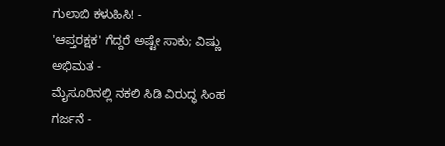ಗುಲಾಬಿ ಕಳುಹಿಸಿ! -
'ಆಪ್ತರಕ್ಷಕ' ಗೆದ್ದರೆ ಅಷ್ಟೇ ಸಾಕು; ವಿಷ್ಣು ಅಭಿಮತ -
ಮೈಸೂರಿನಲ್ಲಿ ನಕಲಿ ಸಿಡಿ ವಿರುದ್ಧ ಸಿಂಹ ಗರ್ಜನೆ -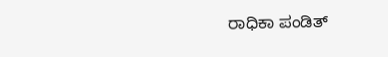ರಾಧಿಕಾ ಪಂಡಿತ್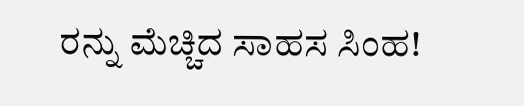ರನ್ನು ಮೆಚ್ಚಿದ ಸಾಹಸ ಸಿಂಹ!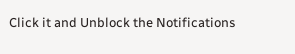Click it and Unblock the Notifications